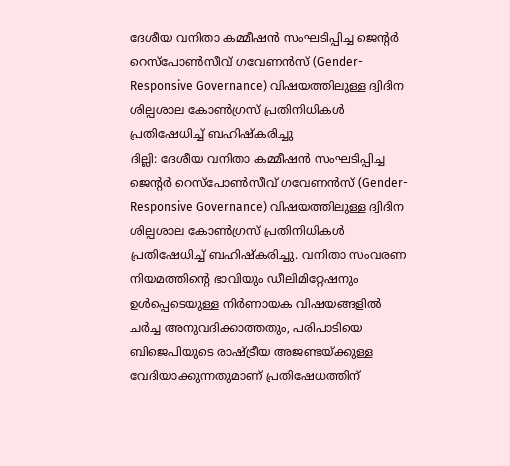ദേശീയ വനിതാ കമ്മീഷൻ സംഘടിപ്പിച്ച ജെന്റർ റെസ്പോൺസീവ് ഗവേണൻസ് (Gender-Responsive Governance) വിഷയത്തിലുള്ള ദ്വിദിന ശില്പശാല കോൺഗ്രസ് പ്രതിനിധികൾ പ്രതിഷേധിച്ച് ബഹിഷ്കരിച്ചു
ദില്ലി: ദേശീയ വനിതാ കമ്മീഷൻ സംഘടിപ്പിച്ച ജെന്റർ റെസ്പോൺസീവ് ഗവേണൻസ് (Gender-Responsive Governance) വിഷയത്തിലുള്ള ദ്വിദിന ശില്പശാല കോൺഗ്രസ് പ്രതിനിധികൾ പ്രതിഷേധിച്ച് ബഹിഷ്കരിച്ചു. വനിതാ സംവരണ നിയമത്തിന്റെ ഭാവിയും ഡീലിമിറ്റേഷനും ഉൾപ്പെടെയുള്ള നിർണായക വിഷയങ്ങളിൽ ചർച്ച അനുവദിക്കാത്തതും, പരിപാടിയെ ബിജെപിയുടെ രാഷ്ട്രീയ അജണ്ടയ്ക്കുള്ള വേദിയാക്കുന്നതുമാണ് പ്രതിഷേധത്തിന്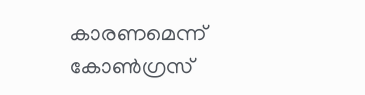കാരണമെന്ന് കോൺഗ്രസ്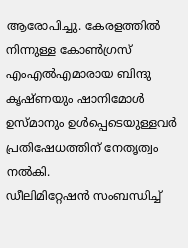ആരോപിച്ചു. കേരളത്തിൽ നിന്നുള്ള കോൺഗ്രസ് എംഎൽഎമാരായ ബിന്ദു കൃഷ്ണയും ഷാനിമോൾ ഉസ്മാനും ഉൾപ്പെടെയുള്ളവർ പ്രതിഷേധത്തിന് നേതൃത്വം നൽകി.
ഡീലിമിറ്റേഷൻ സംബന്ധിച്ച്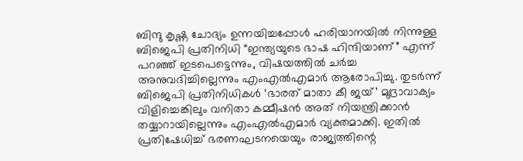ബിന്ദു കൃഷ്ണ ചോദ്യം ഉന്നയിച്ചപ്പോൾ ഹരിയാനയിൽ നിന്നുള്ള ബിജെപി പ്രതിനിധി “ഇന്ത്യയുടെ ഭാഷ ഹിന്ദിയാണ്” എന്ന് പറഞ്ഞ് ഇടപെട്ടെന്നും, വിഷയത്തിൽ ചർച്ച അനുവദിച്ചില്ലെന്നും എംഎൽഎമാർ ആരോപിച്ചു. തുടർന്ന് ബിജെപി പ്രതിനിധികൾ ‘ഭാരത് മാതാ കീ ജയ്’ മുദ്രാവാക്യം വിളിച്ചെങ്കിലും വനിതാ കമ്മീഷൻ അത് നിയന്ത്രിക്കാൻ തയ്യാറായില്ലെന്നും എംഎൽഎമാർ വ്യക്തമാക്കി. ഇതിൽ പ്രതിഷേധിച്ച് ഭരണഘടനയെയും രാജ്യത്തിന്റെ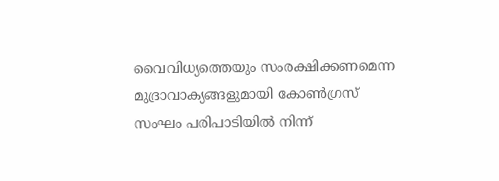വൈവിധ്യത്തെയും സംരക്ഷിക്കണമെന്ന മുദ്രാവാക്യങ്ങളുമായി കോൺഗ്രസ് സംഘം പരിപാടിയിൽ നിന്ന്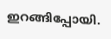ഇറങ്ങിപ്പോയി.